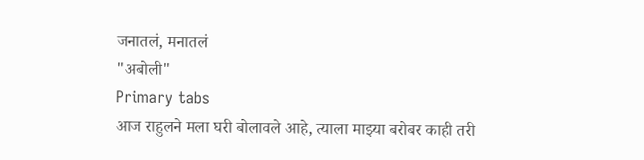जनातलं, मनातलं
"अबोली"
Primary tabs
आज राहुलने मला घरी बोलावले आहे, त्याला माझ्या बरोबर काही तरी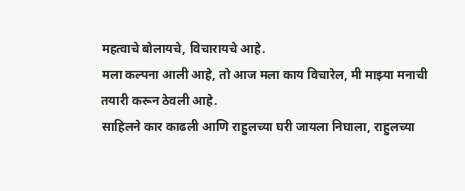महत्वाचे बोलायचे, विचारायचे आहे.
मला कल्पना आली आहे, तो आज मला काय विचारेल, मी माझ्या मनाची तयारी करून ठेवली आहे.
साहिलने कार काढली आणि राहुलच्या घरी जायला निघाला, राहुलच्या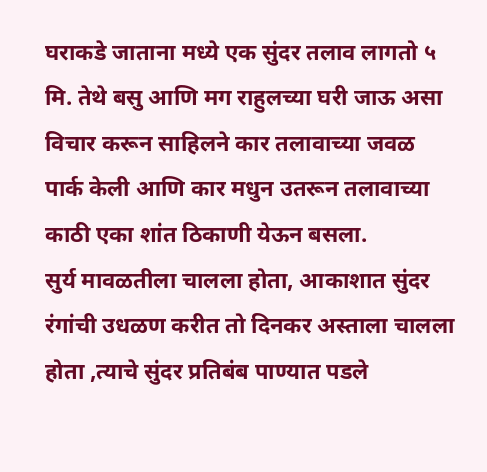घराकडे जाताना मध्ये एक सुंदर तलाव लागतो ५ मि. तेथे बसु आणि मग राहुलच्या घरी जाऊ असा विचार करून साहिलने कार तलावाच्या जवळ पार्क केली आणि कार मधुन उतरून तलावाच्या काठी एका शांत ठिकाणी येऊन बसला.
सुर्य मावळतीला चालला होता, आकाशात सुंदर रंगांची उधळण करीत तो दिनकर अस्ताला चालला होता ,त्याचे सुंदर प्रतिबंब पाण्यात पडले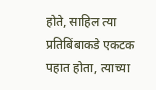होते, साहिल त्या प्रतिबिंबाकडे एकटक पहात होता, त्याच्या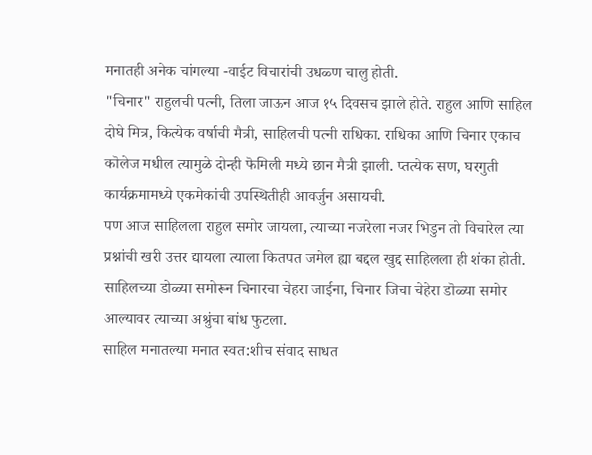मनातही अनेक चांगल्या -वाईट विचारांची उधळ्ण चालु होती.
"चिनार" राहुलची पत्नी, तिला जाऊन आज १५ दिवसच झाले होते. राहुल आणि साहिल दोघे मित्र, कित्येक वर्षाची मैत्री, साहिलची पत्नी राधिका. राधिका आणि चिनार एकाच कॊलेज मधील त्यामुळे दोन्ही फॆमिली मध्ये छान मैत्री झाली. प्तत्येक सण, घरगुती कार्यक्रमामध्ये एकमेकांची उपस्थितीही आवर्जुन असायची.
पण आज साहिलला राहुल समोर जायला, त्याच्या नजरेला नजर भिडुन तो विचारेल त्या प्रश्नांची खरी उत्तर द्यायला त्याला कितपत जमेल ह्या बद्दल खुद्द साहिलला ही शंका होती.
साहिलच्या डोळ्या समोरून चिनारचा चेहरा जाईना, चिनार जिचा चेहेरा डॊळ्या समोर आल्यावर त्याच्या अश्रुंचा बांध फुटला.
साहिल मनातल्या मनात स्वत:शीच संवाद साधत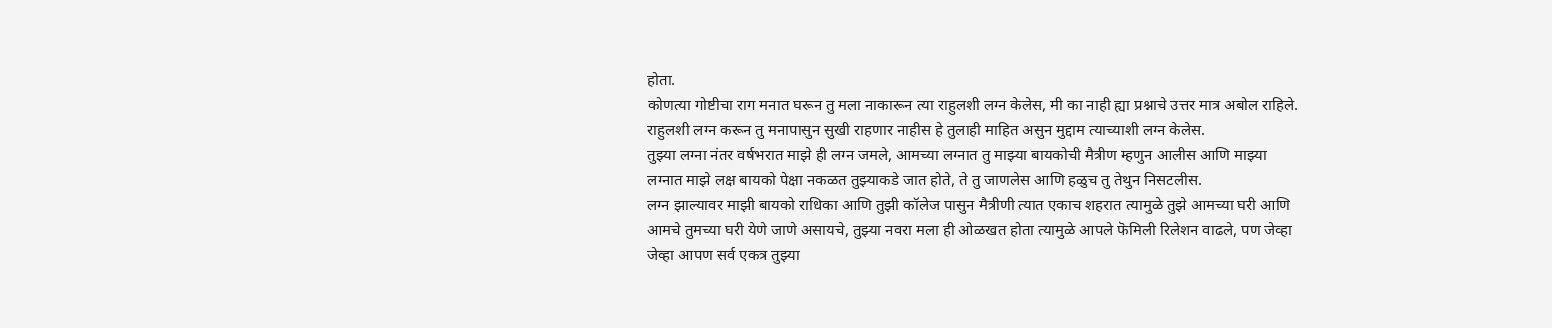होता.
कोणत्या गोष्टीचा राग मनात घरून तु मला नाकारून त्या राहुलशी लग्न केलेस, मी का नाही ह्या प्रश्नाचे उत्तर मात्र अबोल राहिले.
राहुलशी लग्न करून तु मनापासुन सुखी राहणार नाहीस हे तुलाही माहित असुन मुद्दाम त्याच्याशी लग्न केलेस.
तुझ्या लग्ना नंतर वर्षभरात माझे ही लग्न जमले, आमच्या लग्नात तु माझ्या बायकोची मैत्रीण म्हणुन आलीस आणि माझ्या लग्नात माझे लक्ष बायको पेक्षा नकळत तुझ्याकडे जात होते, ते तु जाणलेस आणि हळुच तु तेथुन निसटलीस.
लग्न झाल्यावर माझी बायको राधिका आणि तुझी कॉलेज पासुन मैत्रीणी त्यात एकाच शहरात त्यामुळे तुझे आमच्या घरी आणि आमचे तुमच्या घरी येणे जाणे असायचे, तुझ्या नवरा मला ही ओळखत होता त्यामुळे आपले फॆमिली रिलेशन वाढले, पण जेव्हा जेव्हा आपण सर्व एकत्र तुझ्या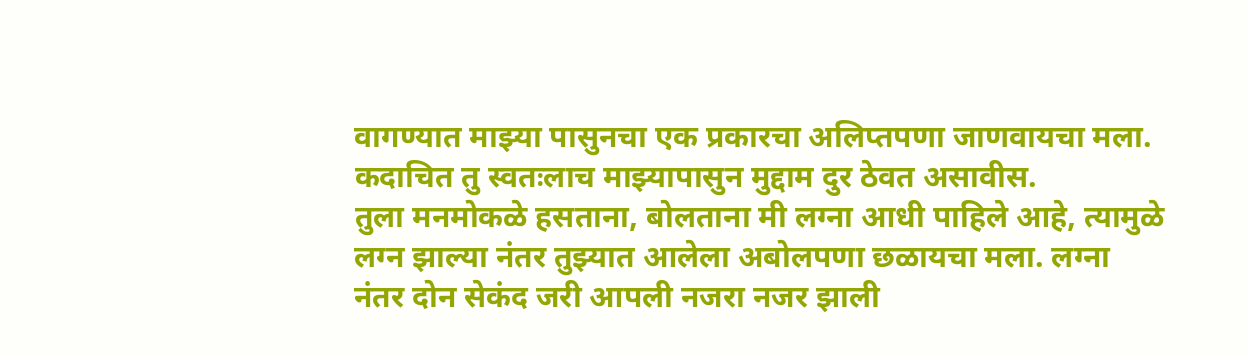वागण्यात माझ्या पासुनचा एक प्रकारचा अलिप्तपणा जाणवायचा मला. कदाचित तु स्वतःलाच माझ्यापासुन मुद्दाम दुर ठेवत असावीस.
तुला मनमोकळे हसताना, बोलताना मी लग्ना आधी पाहिले आहे, त्यामुळे लग्न झाल्या नंतर तुझ्यात आलेला अबोलपणा छळायचा मला. लग्ना नंतर दोन सेकंद जरी आपली नजरा नजर झाली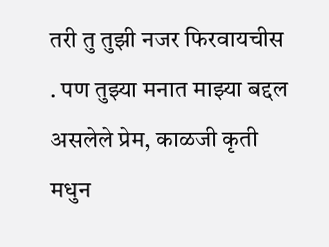तरी तु तुझी नजर फिरवायचीस . पण तुझ्या मनात माझ्या बद्दल असलेले प्रेम, काळजी कृती मधुन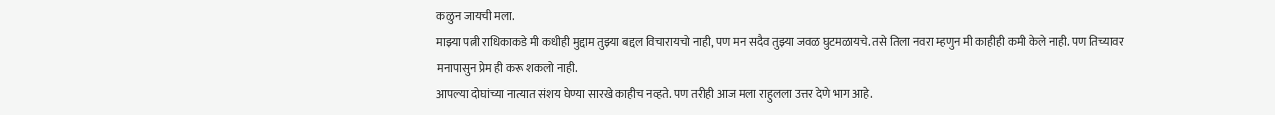कळुन जायची मला.
माझ्या पत्नी राधिकाकडे मी कधीही मुद्दाम तुझ्या बद्दल विचारायचो नाही, पण मन सदैव तुझ्या जवळ घुटमळायचे. तसे तिला नवरा म्हणुन मी काहीही कमी केले नाही. पण तिच्यावर मनापासुन प्रेम ही करू शकलो नाही.
आपल्या दोघांच्या नात्यात संशय घेण्या सारखे काहीच नव्हते. पण तरीही आज मला राहुलला उत्तर देणे भाग आहे.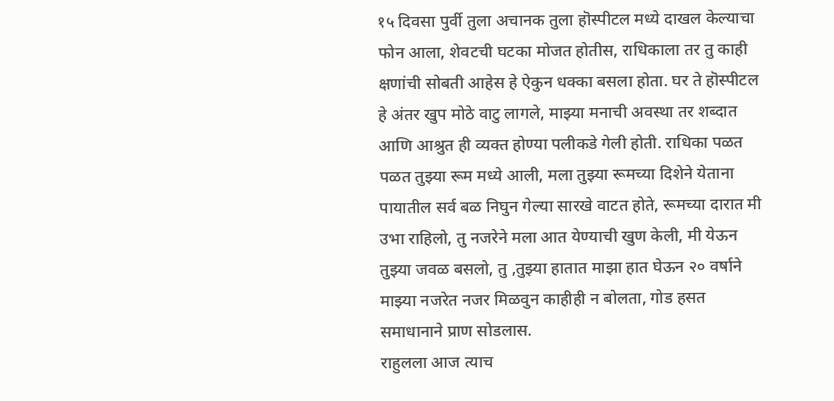१५ दिवसा पुर्वी तुला अचानक तुला हॊस्पीटल मध्ये दाखल केल्याचा फोन आला, शेवटची घटका मोजत होतीस, राधिकाला तर तु काही क्षणांची सोबती आहेस हे ऐकुन धक्का बसला होता. घर ते हॊस्पीटल हे अंतर खुप मोठे वाटु लागले, माझ्या मनाची अवस्था तर शब्दात आणि आश्रुत ही व्यक्त होण्या पलीकडे गेली होती. राधिका पळत पळत तुझ्या रूम मध्ये आली, मला तुझ्या रूमच्या दिशेने येताना पायातील सर्व बळ निघुन गेल्या सारखे वाटत होते, रूमच्या दारात मी उभा राहिलो, तु नजरेने मला आत येण्याची खुण केली, मी येऊन तुझ्या जवळ बसलो, तु ,तुझ्या हातात माझा हात घेऊन २० वर्षाने माझ्या नजरेत नजर मिळवुन काहीही न बोलता, गोड हसत समाधानाने प्राण सोडलास.
राहुलला आज त्याच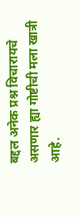बद्दल अनेक प्रश्न विचारायचे असणार ह्या गोष्टीची मला खात्री आहे.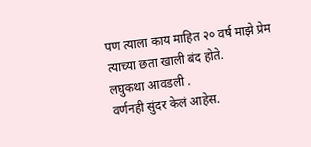पण त्याला काय माहित २० वर्ष माझे प्रेम त्याच्या छता खाली बंद होते.
लघुकथा आवडली .
वर्णनही सुंदर केलं आहेस.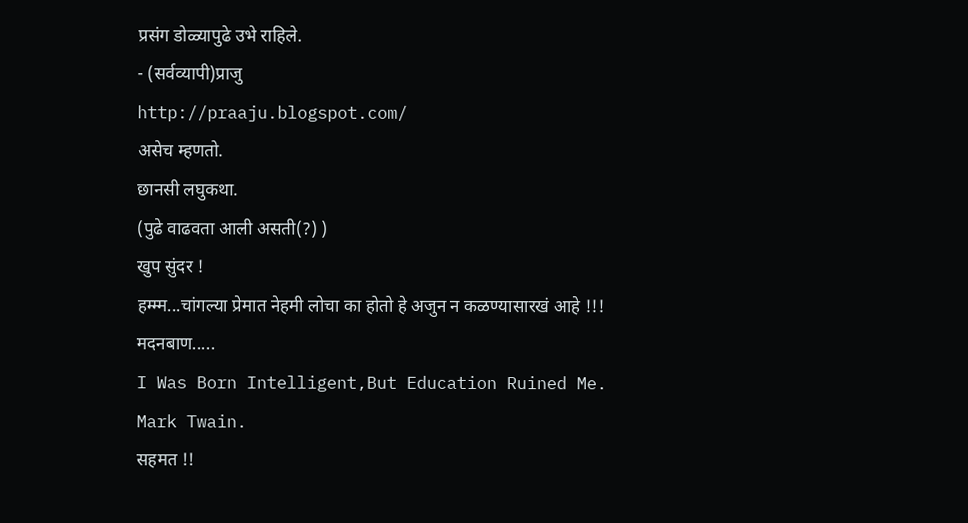प्रसंग डोळ्यापुढे उभे राहिले.
- (सर्वव्यापी)प्राजु
http://praaju.blogspot.com/
असेच म्हणतो.
छानसी लघुकथा.
(पुढे वाढवता आली असती(?) )
खुप सुंदर !
हम्म्म...चांगल्या प्रेमात नेहमी लोचा का होतो हे अजुन न कळण्यासारखं आहे !!!
मदनबाण.....
I Was Born Intelligent,But Education Ruined Me.
Mark Twain.
सहमत !!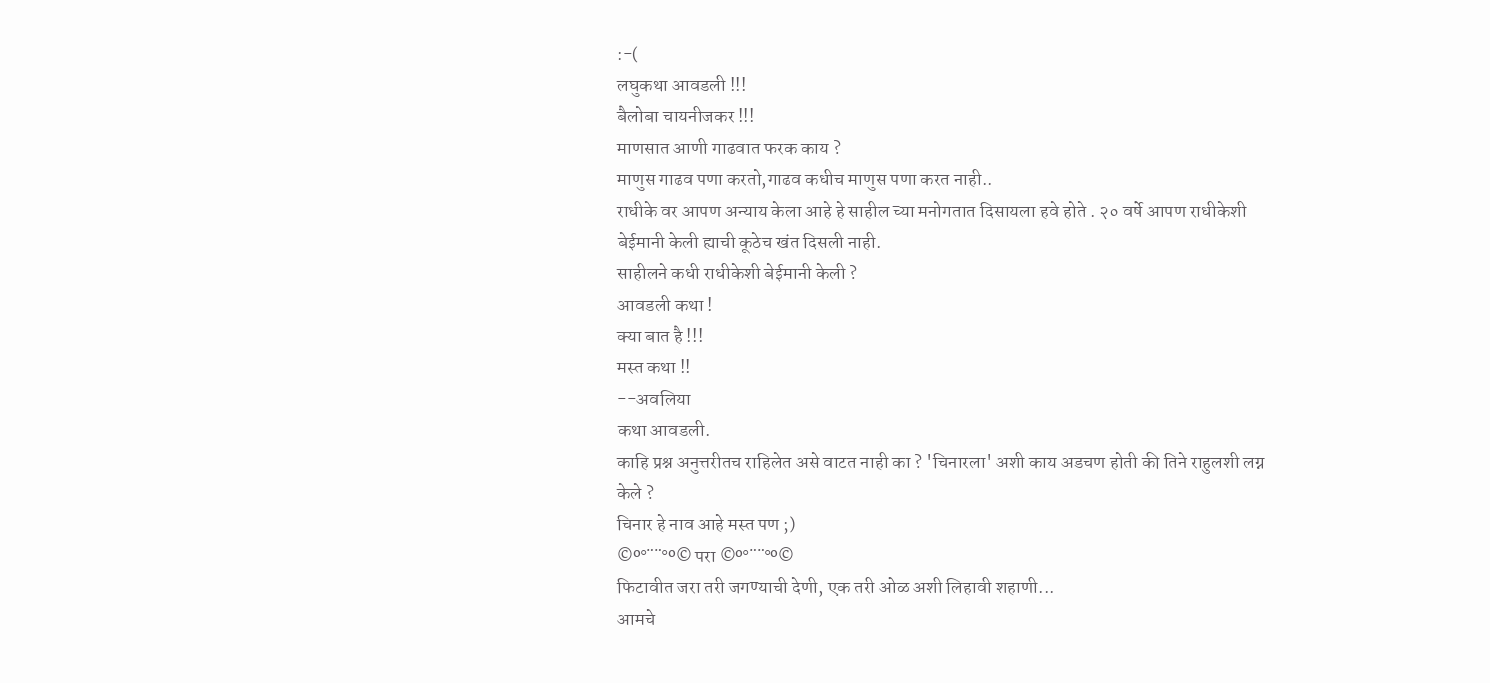:-(
लघुकथा आवडली !!!
बैलोबा चायनीजकर !!!
माणसात आणी गाढवात फरक काय ?
माणुस गाढव पणा करतो,गाढव कधीच माणुस पणा करत नाही..
राधीके वर आपण अन्याय केला आहे हे साहील च्या मनोगतात दिसायला हवे होते . २० वर्षे आपण राधीकेशी बेईमानी केली ह्याची कूठेच खंत दिसली नाही.
साहीलने कधी राधीकेशी बेईमानी केली ?
आवडली कथा !
क्या बात है !!!
मस्त कथा !!
--अवलिया
कथा आवडली.
काहि प्रश्न अनुत्तरीतच राहिलेत असे वाटत नाही का ? 'चिनारला' अशी काय अडचण होती की तिने राहुलशी लग्न केले ?
चिनार हे नाव आहे मस्त पण ;)
©º°¨¨°º© परा ©º°¨¨°º©
फिटावीत जरा तरी जगण्याची देणी, एक तरी ओळ अशी लिहावी शहाणी...
आमचे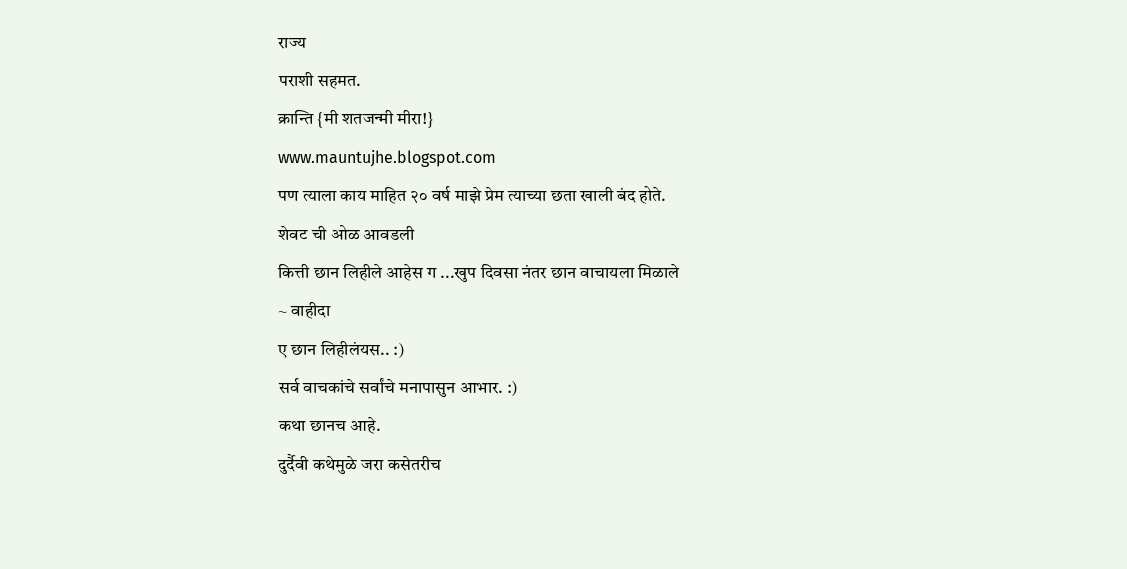राज्य
पराशी सहमत.
क्रान्ति {मी शतजन्मी मीरा!}
www.mauntujhe.blogspot.com
पण त्याला काय माहित २० वर्ष माझे प्रेम त्याच्या छता खाली बंद होते.
शेवट ची ओळ आवडली
कित्ती छान लिहीले आहेस ग ...खुप दिवसा नंतर छान वाचायला मिळाले
~ वाहीदा
ए छान लिहीलंयस.. :)
सर्व वाचकांचे सर्वांचे मनापासुन आभार. :)
कथा छानच आहे.
दुर्दैवी कथेमुळे जरा कसेतरीच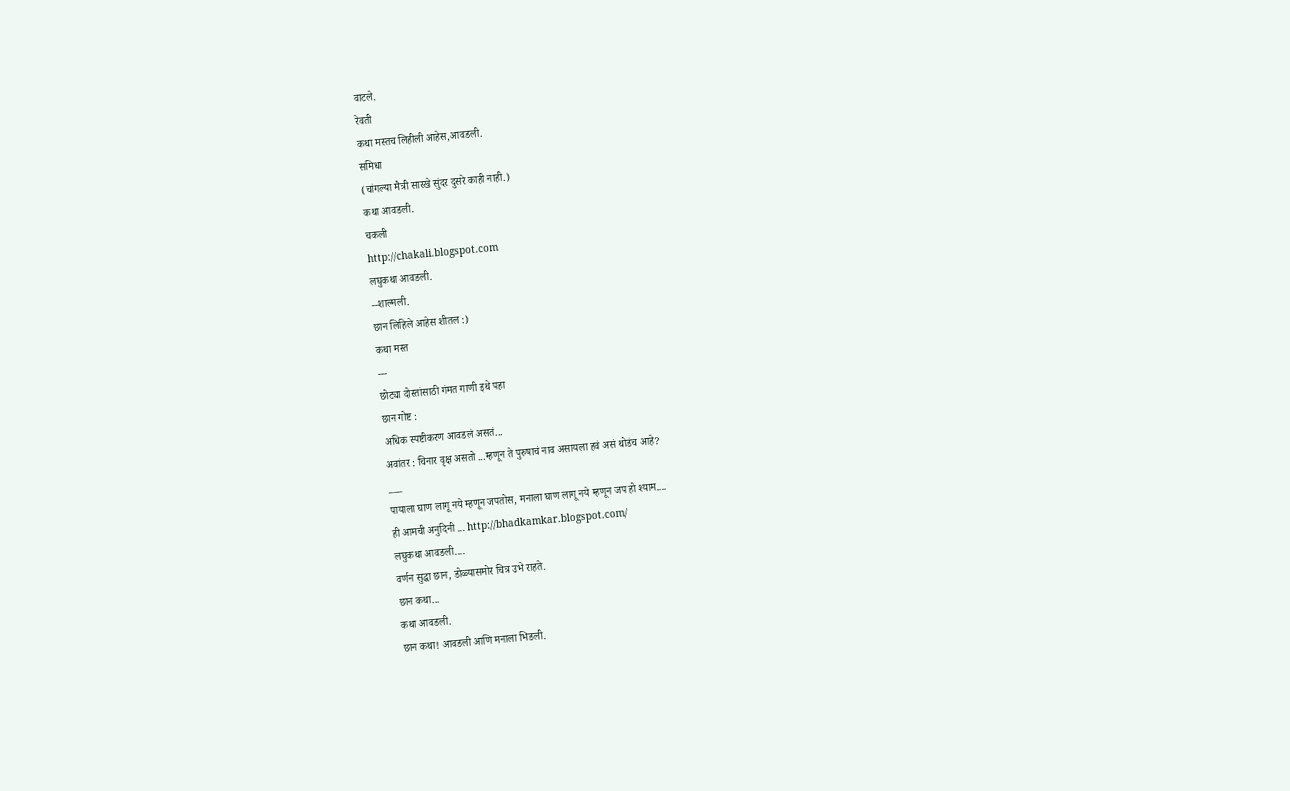वाटले.
रेवती
कथा मस्तच लिहीली आहेस,आवडली.
समिधा
(चांगल्या मैत्री सारखे सुंदर दुसरे काही नाही.)
कथा आवडली.
चकली
http://chakali.blogspot.com
लघुकथा आवडली.
--शाल्मली.
छान लिहिले आहेस शीतल :)
कथा मस्त
---
छोट्या दोस्तांसाठी गंमत गाणी इथे पहा
छान गोष्ट :
अधिक स्पष्टीकरण आवडलं असतं...
अवांतर : चिनार वृक्ष असतो ...म्हणून ते पुरुषाचं नाव असायला हवं असं थोडंच आहे?
___
पायाला घाण लागू नये म्हणून जपतोस, मनाला घाण लागू नये म्हणून जप हो श्याम....
ही आमची अनुदिनी ... http://bhadkamkar.blogspot.com/
लघुकथा आवडली....
वर्णन सुद्धा छान, डोळ्यासमोर चित्र उभे राहते.
छान कथा...
कथा आवडली.
छान कथा! आवडली आणि मनाला भिडली.